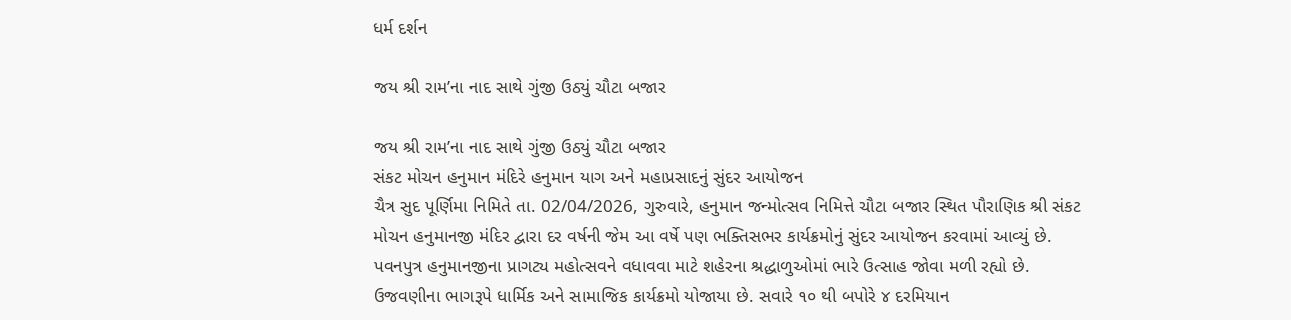ધર્મ દર્શન

જય શ્રી રામ’ના નાદ સાથે ગુંજી ઉઠ્યું ચૌટા બજાર

જય શ્રી રામ’ના નાદ સાથે ગુંજી ઉઠ્યું ચૌટા બજાર
સંકટ મોચન હનુમાન મંદિરે હનુમાન યાગ અને મહાપ્રસાદનું સુંદર આયોજન
ચૈત્ર સુદ પૂર્ણિમા નિમિતે તા. 02/04/2026, ગુરુવારે, હનુમાન જન્મોત્સવ નિમિત્તે ચૌટા બજાર સ્થિત પૌરાણિક શ્રી સંકટ મોચન હનુમાનજી મંદિર દ્વારા દર વર્ષની જેમ આ વર્ષે પણ ભક્તિસભર કાર્યક્રમોનું સુંદર આયોજન કરવામાં આવ્યું છે. પવનપુત્ર હનુમાનજીના પ્રાગટ્ય મહોત્સવને વધાવવા માટે શહેરના શ્રદ્ધાળુઓમાં ભારે ઉત્સાહ જોવા મળી રહ્યો છે.
ઉજવણીના ભાગરૂપે ધાર્મિક અને સામાજિક કાર્યક્રમો યોજાયા છે. સવારે ૧૦ થી બપોરે ૪ દરમિયાન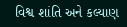વિશ્વ શાંતિ અને કલ્યાણ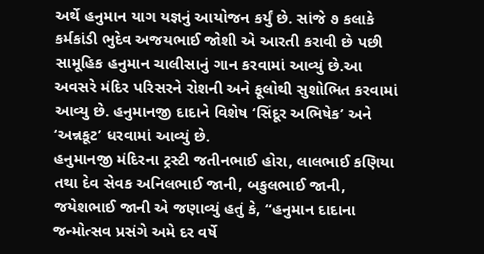અર્થે હનુમાન યાગ યજ્ઞનું આયોજન કર્યું છે. સાંજે ૭ કલાકે કર્મકાંડી ભુદેવ અજયભાઈ જોશી એ આરતી કરાવી છે પછી સામૂહિક હનુમાન ચાલીસાનું ગાન કરવામાં આવ્યું છે.આ અવસરે મંદિર પરિસરને રોશની અને ફૂલોથી સુશોભિત કરવામાં આવ્યુ છે. હનુમાનજી દાદાને વિશેષ ‘સિંદૂર અભિષેક’ અને ‘અન્નકૂટ’ ધરવામાં આવ્યું છે.
હનુમાનજી મંદિરના ટ્રસ્ટી જતીનભાઈ હોરા, લાલભાઈ કણિયા તથા દેવ સેવક અનિલભાઈ જાની, બકુલભાઈ જાની, જયેશભાઈ જાની એ જણાવ્યું હતું કે, “હનુમાન દાદાના જન્મોત્સવ પ્રસંગે અમે દર વર્ષે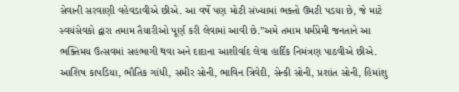સેવાની સરવાણી વહેવડાવીએ છીએ. આ વર્ષે પણ મોટી સંખ્યામાં ભક્તો ઉમટી પડયા છે, જે માટે સ્વયંસેવકો દ્વારા તમામ તૈયારીઓ પૂર્ણ કરી લેવામાં આવી છે.”અમે તમામ ધર્મપ્રેમી જનતાને આ ભક્તિમય ઉત્સવમાં સહભાગી થવા અને દાદાના આશીર્વાદ લેવા હાર્દિક નિમંત્રણ પાઠવીએ છીએ. આશિષ કાપડિયા, ભૌતિક ગાંધી, સમીર સોની, ભાવિન ત્રિવેદી, સેન્કી સોની, પ્રશાંત સોની, હિમાંશુ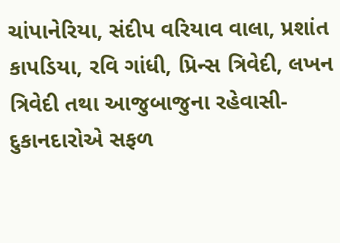ચાંપાનેરિયા, સંદીપ વરિયાવ વાલા, પ્રશાંત કાપડિયા, રવિ ગાંધી, પ્રિન્સ ત્રિવેદી, લખન ત્રિવેદી તથા આજુબાજુના રહેવાસી- દુકાનદારોએ સફળ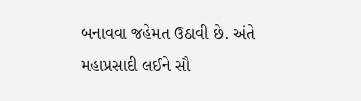બનાવવા જહેમત ઉઠાવી છે. અંતે મહાપ્રસાદી લઈને સૌ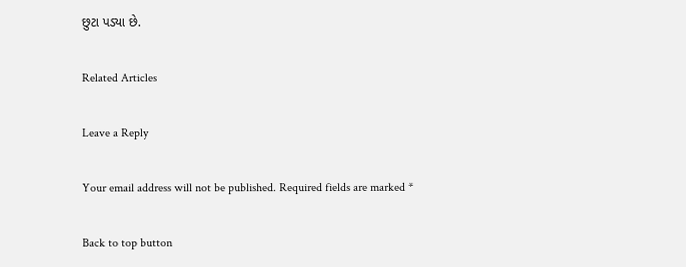છુટા પડ્યા છે.

Related Articles

Leave a Reply

Your email address will not be published. Required fields are marked *

Back to top button